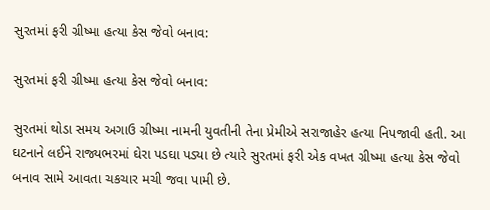સુરતમાં ફરી ગ્રીષ્મા હત્યા કેસ જેવો બનાવ:

સુરતમાં ફરી ગ્રીષ્મા હત્યા કેસ જેવો બનાવ:

સુરતમાં થોડા સમય અગાઉ ગ્રીષ્મા નામની યુવતીની તેના પ્રેમીએ સરાજાહેર હત્યા નિપજાવી હતી. આ ઘટનાને લઈને રાજ્યભરમાં ઘેરા પડઘા પડ્યા છે ત્યારે સુરતમાં ફરી એક વખત ગ્રીષ્મા હત્યા કેસ જેવો બનાવ સામે આવતા ચકચાર મચી જવા પામી છે.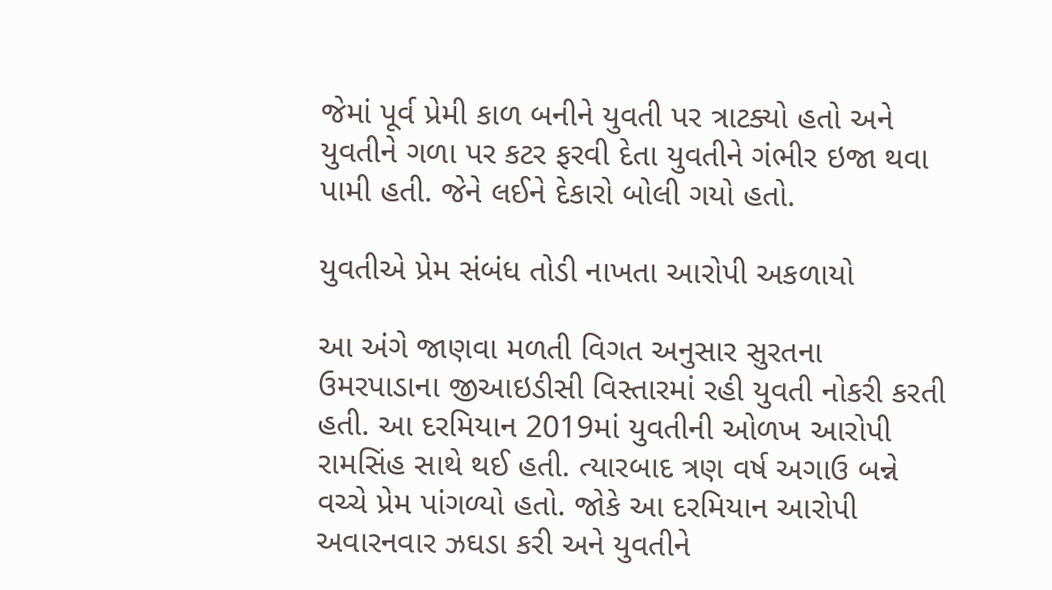જેમાં પૂર્વ પ્રેમી કાળ બનીને યુવતી પર ત્રાટક્યો હતો અને યુવતીને ગળા પર કટર ફરવી દેતા યુવતીને ગંભીર ઇજા થવા પામી હતી. જેને લઈને દેકારો બોલી ગયો હતો.

યુવતીએ પ્રેમ સંબંધ તોડી નાખતા આરોપી અકળાયો

આ અંગે જાણવા મળતી વિગત અનુસાર સુરતના ઉમરપાડાના જીઆઇડીસી વિસ્તારમાં રહી યુવતી નોકરી કરતી હતી. આ દરમિયાન 2019માં યુવતીની ઓળખ આરોપી રામસિંહ સાથે થઈ હતી. ત્યારબાદ ત્રણ વર્ષ અગાઉ બન્ને વચ્ચે પ્રેમ પાંગળ્યો હતો. જોકે આ દરમિયાન આરોપી અવારનવાર ઝઘડા કરી અને યુવતીને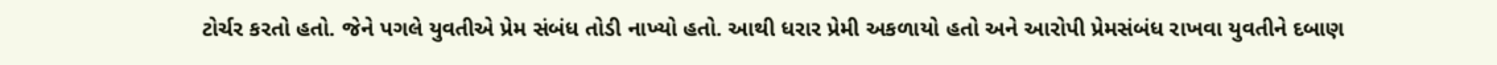ટોર્ચર કરતો હતો. જેને પગલે યુવતીએ પ્રેમ સંબંધ તોડી નાખ્યો હતો. આથી ધરાર પ્રેમી અકળાયો હતો અને આરોપી પ્રેમસંબંધ રાખવા યુવતીને દબાણ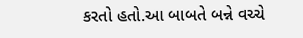કરતો હતો.આ બાબતે બન્ને વચ્ચે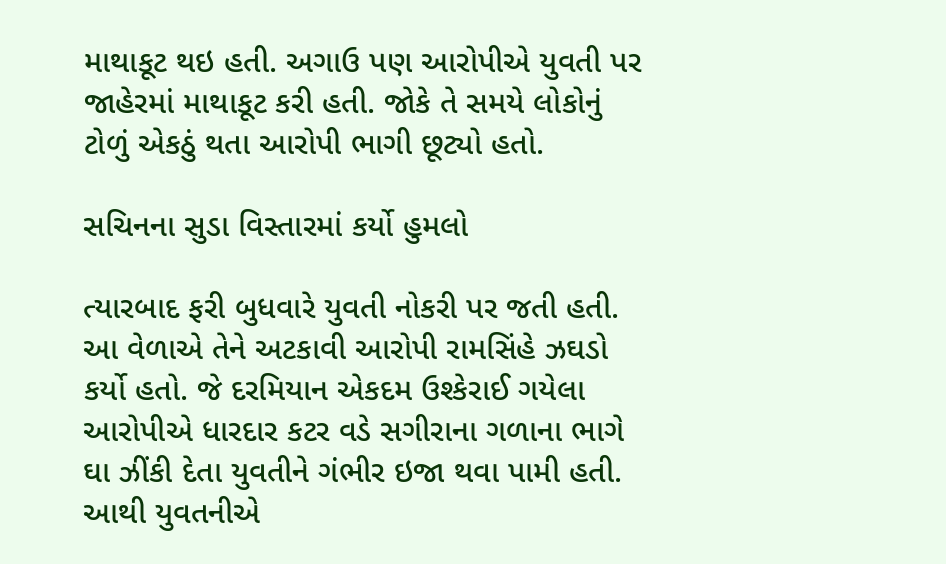માથાકૂટ થઇ હતી. અગાઉ પણ આરોપીએ યુવતી પર જાહેરમાં માથાકૂટ કરી હતી. જોકે તે સમયે લોકોનું ટોળું એકઠું થતા આરોપી ભાગી છૂટ્યો હતો.

સચિનના સુડા વિસ્તારમાં કર્યો હુમલો

ત્યારબાદ ફરી બુધવારે યુવતી નોકરી પર જતી હતી. આ વેળાએ તેને અટકાવી આરોપી રામસિંહે ઝઘડો કર્યો હતો. જે દરમિયાન એકદમ ઉશ્કેરાઈ ગયેલા આરોપીએ ધારદાર કટર વડે સગીરાના ગળાના ભાગે ઘા ઝીંકી દેતા યુવતીને ગંભીર ઇજા થવા પામી હતી. આથી યુવતનીએ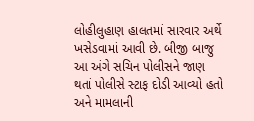લોહીલુહાણ હાલતમાં સારવાર અર્થે ખસેડવામાં આવી છે. બીજી બાજુ આ અંગે સચિન પોલીસને જાણ થતાં પોલીસે સ્ટાફ દોડી આવ્યો હતો અને મામલાની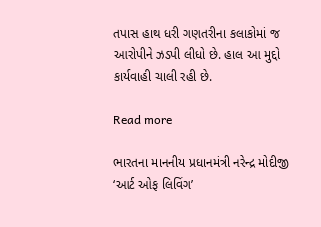તપાસ હાથ ધરી ગણતરીના કલાકોમાં જ આરોપીને ઝડપી લીધો છે. હાલ આ મુદ્દો કાર્યવાહી ચાલી રહી છે.

Read more

ભારતના માનનીય પ્રધાનમંત્રી નરેન્દ્ર મોદીજી ‘આર્ટ ઓફ લિવિંગ’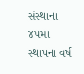સંસ્થાના ૪૫મા સ્થાપના વર્ષ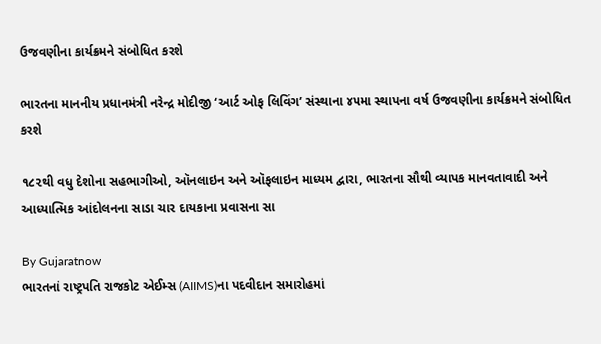ઉજવણીના કાર્યક્રમને સંબોધિત કરશે

ભારતના માનનીય પ્રધાનમંત્રી નરેન્દ્ર મોદીજી ‘આર્ટ ઓફ લિવિંગ’ સંસ્થાના ૪૫મા સ્થાપના વર્ષ ઉજવણીના કાર્યક્રમને સંબોધિત કરશે

૧૮૨થી વધુ દેશોના સહભાગીઓ, ઑનલાઇન અને ઑફલાઇન માધ્યમ દ્વારા, ભારતના સૌથી વ્યાપક માનવતાવાદી અને આધ્યાત્મિક આંદોલનના સાડા ચાર દાયકાના પ્રવાસના સા

By Gujaratnow
ભારતનાં રાષ્ટ્રપતિ રાજકોટ એઈમ્સ (AIIMS)ના પદવીદાન સમારોહમાં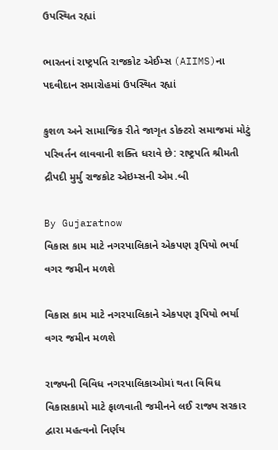ઉપસ્થિત રહ્યાં

ભારતનાં રાષ્ટ્રપતિ રાજકોટ એઈમ્સ (AIIMS)ના પદવીદાન સમારોહમાં ઉપસ્થિત રહ્યાં

કુશળ અને સામાજિક રીતે જાગૃત ડોક્ટરો સમાજમાં મોટું પરિવર્તન લાવવાની શક્તિ ધરાવે છે: રાષ્ટ્રપતિ શ્રીમતી દ્રૌપદી મુર્મુ રાજકોટ એઇમ્સની એમ.બી

By Gujaratnow
વિકાસ કામ માટે નગરપાલિકાને એકપણ રૂપિયો ભર્યા વગર જમીન મળશે

વિકાસ કામ માટે નગરપાલિકાને એકપણ રૂપિયો ભર્યા વગર જમીન મળશે

રાજ્યની વિવિધ નગરપાલિકાઓમાં થતા વિવિધ વિકાસકામો માટે ફાળવાતી જમીનને લઈ રાજ્ય સરકાર દ્વારા મહત્વનો નિર્ણય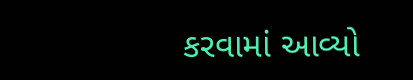કરવામાં આવ્યો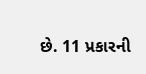છે. 11 પ્રકારની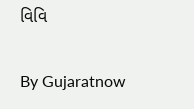વિવિ

By Gujaratnow